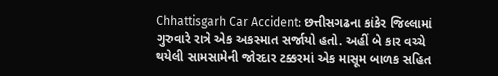Chhattisgarh Car Accident: છત્તીસગઢના કાંકેર જિલ્લામાં ગુરુવારે રાત્રે એક અકસ્માત સર્જાયો હતો. અહીં બે કાર વચ્ચે થયેલી સામસામેની જોરદાર ટક્કરમાં એક માસૂમ બાળક સહિત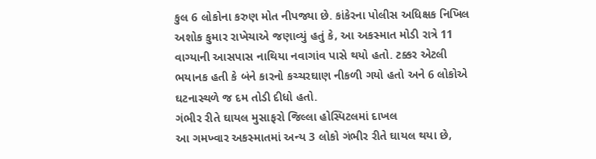કુલ 6 લોકોના કરુણ મોત નીપજ્યા છે. કાંકેરના પોલીસ અધિક્ષક નિખિલ અશોક કુમાર રાખેચાએ જણાવ્યું હતું કે, આ અકસ્માત મોડી રાત્રે 11 વાગ્યાની આસપાસ નાથિયા નવાગાંવ પાસે થયો હતો. ટક્કર એટલી ભયાનક હતી કે બંને કારનો કચ્ચરઘાણ નીકળી ગયો હતો અને 6 લોકોએ ઘટનાસ્થળે જ દમ તોડી દીધો હતો.
ગંભીર રીતે ઘાયલ મુસાફરો જિલ્લા હોસ્પિટલમાં દાખલ
આ ગમખ્વાર અકસ્માતમાં અન્ય 3 લોકો ગંભીર રીતે ઘાયલ થયા છે,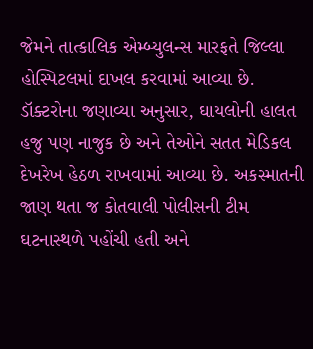જેમને તાત્કાલિક એમ્બ્યુલન્સ મારફતે જિલ્લા હોસ્પિટલમાં દાખલ કરવામાં આવ્યા છે. ડૉક્ટરોના જણાવ્યા અનુસાર, ઘાયલોની હાલત હજુ પણ નાજુક છે અને તેઓને સતત મેડિકલ દેખરેખ હેઠળ રાખવામાં આવ્યા છે. અકસ્માતની જાણ થતા જ કોતવાલી પોલીસની ટીમ ઘટનાસ્થળે પહોંચી હતી અને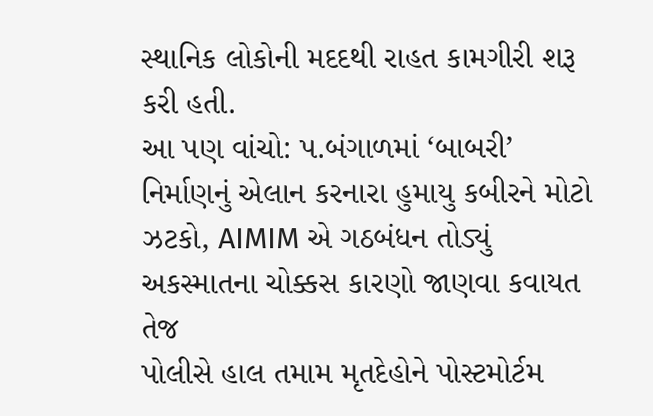સ્થાનિક લોકોની મદદથી રાહત કામગીરી શરૂ કરી હતી.
આ પણ વાંચો: પ.બંગાળમાં ‘બાબરી’ નિર્માણનું એલાન કરનારા હુમાયુ કબીરને મોટો ઝટકો, AIMIM એ ગઠબંધન તોડ્યું
અકસ્માતના ચોક્કસ કારણો જાણવા કવાયત તેજ
પોલીસે હાલ તમામ મૃતદેહોને પોસ્ટમોર્ટમ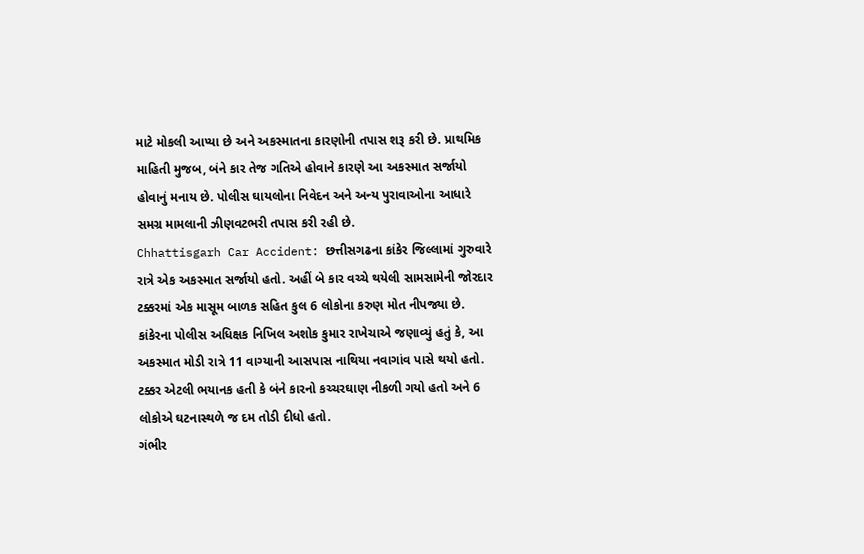માટે મોકલી આપ્યા છે અને અકસ્માતના કારણોની તપાસ શરૂ કરી છે. પ્રાથમિક માહિતી મુજબ, બંને કાર તેજ ગતિએ હોવાને કારણે આ અકસ્માત સર્જાયો હોવાનું મનાય છે. પોલીસ ઘાયલોના નિવેદન અને અન્ય પુરાવાઓના આધારે સમગ્ર મામલાની ઝીણવટભરી તપાસ કરી રહી છે.
Chhattisgarh Car Accident: છત્તીસગઢના કાંકેર જિલ્લામાં ગુરુવારે રાત્રે એક અકસ્માત સર્જાયો હતો. અહીં બે કાર વચ્ચે થયેલી સામસામેની જોરદાર ટક્કરમાં એક માસૂમ બાળક સહિત કુલ 6 લોકોના કરુણ મોત નીપજ્યા છે. કાંકેરના પોલીસ અધિક્ષક નિખિલ અશોક કુમાર રાખેચાએ જણાવ્યું હતું કે, આ અકસ્માત મોડી રાત્રે 11 વાગ્યાની આસપાસ નાથિયા નવાગાંવ પાસે થયો હતો. ટક્કર એટલી ભયાનક હતી કે બંને કારનો કચ્ચરઘાણ નીકળી ગયો હતો અને 6 લોકોએ ઘટનાસ્થળે જ દમ તોડી દીધો હતો.
ગંભીર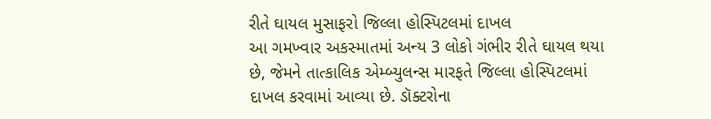રીતે ઘાયલ મુસાફરો જિલ્લા હોસ્પિટલમાં દાખલ
આ ગમખ્વાર અકસ્માતમાં અન્ય 3 લોકો ગંભીર રીતે ઘાયલ થયા છે, જેમને તાત્કાલિક એમ્બ્યુલન્સ મારફતે જિલ્લા હોસ્પિટલમાં દાખલ કરવામાં આવ્યા છે. ડૉક્ટરોના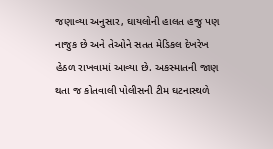જણાવ્યા અનુસાર, ઘાયલોની હાલત હજુ પણ નાજુક છે અને તેઓને સતત મેડિકલ દેખરેખ હેઠળ રાખવામાં આવ્યા છે. અકસ્માતની જાણ થતા જ કોતવાલી પોલીસની ટીમ ઘટનાસ્થળે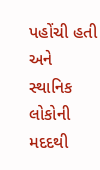પહોંચી હતી અને સ્થાનિક લોકોની મદદથી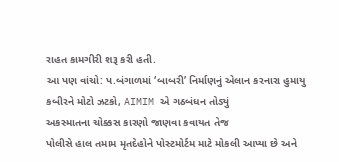રાહત કામગીરી શરૂ કરી હતી.
આ પણ વાંચો: પ.બંગાળમાં ‘બાબરી’ નિર્માણનું એલાન કરનારા હુમાયુ કબીરને મોટો ઝટકો, AIMIM એ ગઠબંધન તોડ્યું
અકસ્માતના ચોક્કસ કારણો જાણવા કવાયત તેજ
પોલીસે હાલ તમામ મૃતદેહોને પોસ્ટમોર્ટમ માટે મોકલી આપ્યા છે અને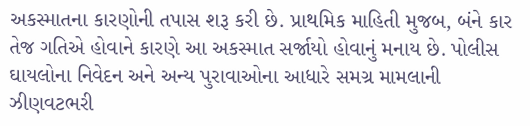અકસ્માતના કારણોની તપાસ શરૂ કરી છે. પ્રાથમિક માહિતી મુજબ, બંને કાર તેજ ગતિએ હોવાને કારણે આ અકસ્માત સર્જાયો હોવાનું મનાય છે. પોલીસ ઘાયલોના નિવેદન અને અન્ય પુરાવાઓના આધારે સમગ્ર મામલાની ઝીણવટભરી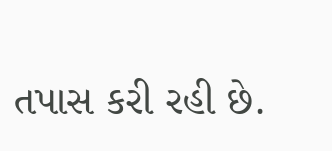તપાસ કરી રહી છે.